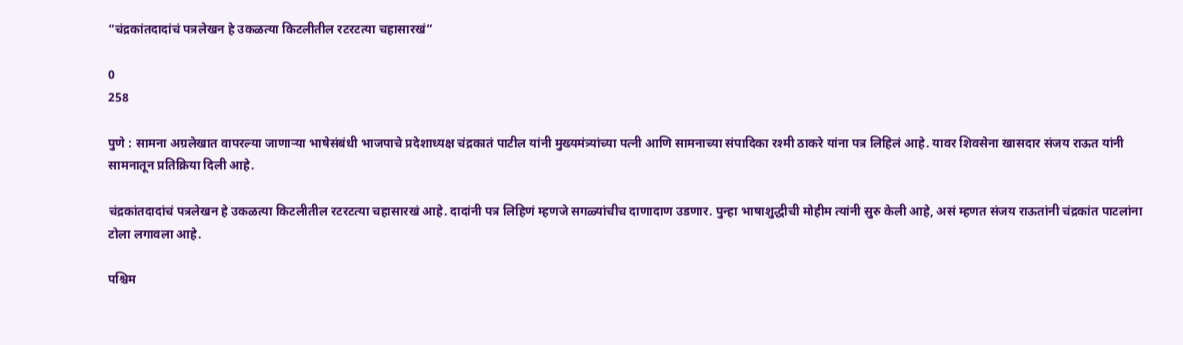“चंद्रकांतदादांचं पत्रलेखन हे उकळत्या किटलीतील रटरटत्या चहासारखं”

0
258

पुणे : सामना अग्रलेखात वापरल्या जाणाऱ्या भाषेसंबंधी भाजपाचे प्रदेशाध्यक्ष चंद्रकातं पाटील यांनी मुख्यमंत्र्यांच्या पत्नी आणि सामनाच्या संपादिका रश्मी ठाकरे यांना पत्र लिहिलं आहे. यावर शिवसेना खासदार संजय राऊत यांनी सामनातून प्रतिक्रिया दिली आहे.

चंद्रकांतदादांचं पत्रलेखन हे उकळत्या किटलीतील रटरटत्या चहासारखं आहे. दादांनी पत्र लिहिणं म्हणजे सगळ्यांचीच दाणादाण उडणार. पुन्हा भाषाशुद्धीची मोहीम त्यांनी सुरु केली आहे, असं म्हणत संजय राऊतांनी चंद्रकांत पाटलांना टोला लगावला आहे.

पश्चिम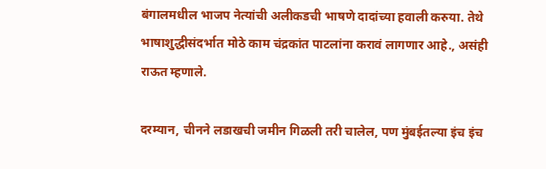बंगालमधील भाजप नेत्यांची अलीकडची भाषणे दादांच्या हवाली करुया. तेथे भाषाशुद्धीसंदर्भात मोठे काम चंद्रकांत पाटलांना करावं लागणार आहे., असंही राऊत म्हणाले.

दरम्यान, चीनने लडाखची जमीन गिळली तरी चालेल, पण मुंबईतल्या इंच इंच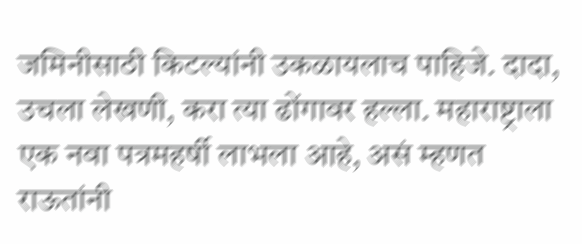जमिनीसाठी किटल्यांनी उकळायलाच पाहिजे. दादा, उचला लेखणी, करा त्या ढोंगावर हल्ला. महाराष्ट्राला एक नवा पत्रमहर्षी लाभला आहे, असं म्हणत राऊतांनी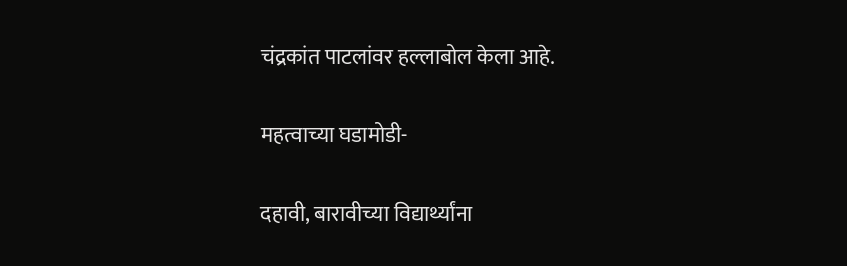चंद्रकांत पाटलांवर हल्लाबोल केला आहे.

महत्वाच्या घडामोडी-

दहावी, बारावीच्या विद्यार्थ्यांना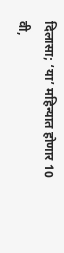दिलासा; ‘या’ महिन्यात होणार 10 वी,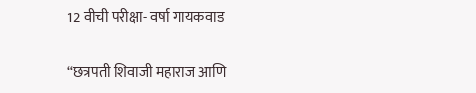12 वीची परीक्षा- वर्षा गायकवाड

“छत्रपती शिवाजी महाराज आणि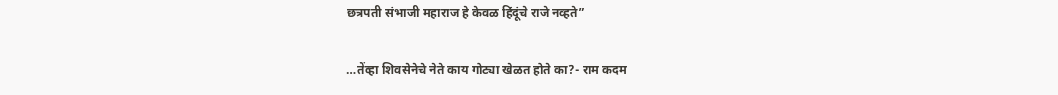छत्रपती संभाजी महाराज हे केवळ हिंदूंचे राजे नव्हते”

…तेंव्हा शिवसेनेचे नेते काय गोट्या खेळत होते का?- राम कदम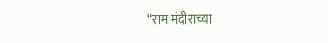“राम मंदीराच्या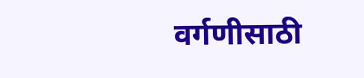वर्गणीसाठी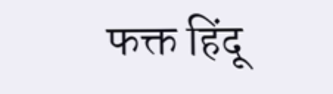फक्त हिंदू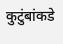कुटुंबांकडे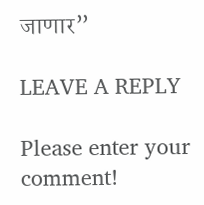जाणार”

LEAVE A REPLY

Please enter your comment!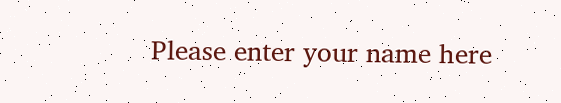Please enter your name here